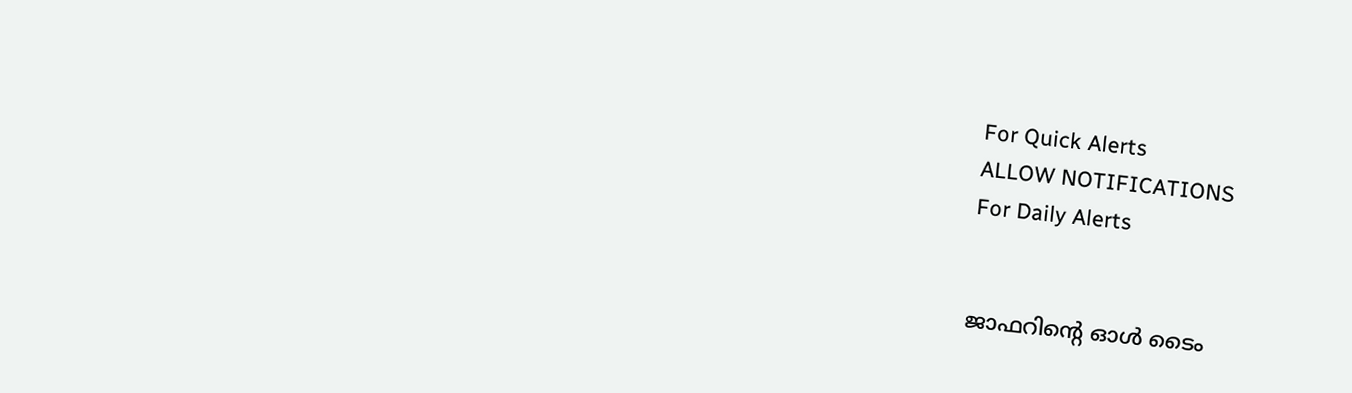For Quick Alerts
ALLOW NOTIFICATIONS
For Daily Alerts


ജാഫറിന്‍റെ ഓള്‍ ടൈം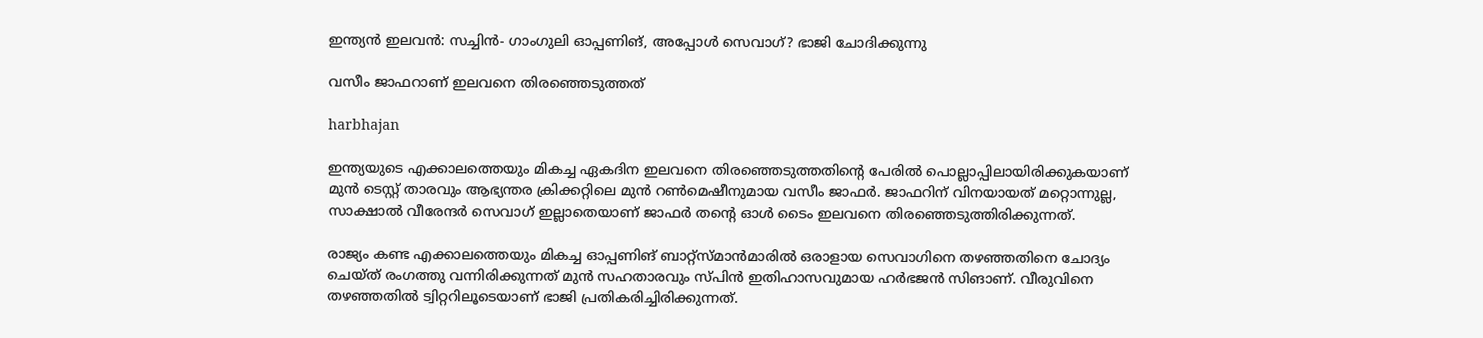ഇന്ത്യന്‍ ഇലവന്‍: സച്ചിന്‍- ഗാംഗുലി ഓപ്പണിങ്, അപ്പോള്‍ സെവാഗ്? ഭാജി ചോദിക്കുന്നു

വസീം ജാഫറാണ് ഇലവനെ തിരഞ്ഞെടുത്തത്

harbhajan

ഇന്ത്യയുടെ എക്കാലത്തെയും മികച്ച ഏകദിന ഇലവനെ തിരഞ്ഞെടുത്തതിന്റെ പേരില്‍ പൊല്ലാപ്പിലായിരിക്കുകയാണ് മുന്‍ ടെസ്റ്റ് താരവും ആഭ്യന്തര ക്രിക്കറ്റിലെ മുന്‍ റണ്‍മെഷീനുമായ വസീം ജാഫര്‍. ജാഫറിന് വിനയായത് മറ്റൊന്നുല്ല, സാക്ഷാല്‍ വീരേന്ദര്‍ സെവാഗ് ഇല്ലാതെയാണ് ജാഫര്‍ തന്റെ ഓള്‍ ടൈം ഇലവനെ തിരഞ്ഞെടുത്തിരിക്കുന്നത്.

രാജ്യം കണ്ട എക്കാലത്തെയും മികച്ച ഓപ്പണിങ് ബാറ്റ്‌സ്മാന്‍മാരില്‍ ഒരാളായ സെവാഗിനെ തഴഞ്ഞതിനെ ചോദ്യം ചെയ്ത് രംഗത്തു വന്നിരിക്കുന്നത് മുന്‍ സഹതാരവും സ്പിന്‍ ഇതിഹാസവുമായ ഹര്‍ഭജന്‍ സിങാണ്. വീരുവിനെ തഴഞ്ഞതില്‍ ട്വിറ്ററിലൂടെയാണ് ഭാജി പ്രതികരിച്ചിരിക്കുന്നത്.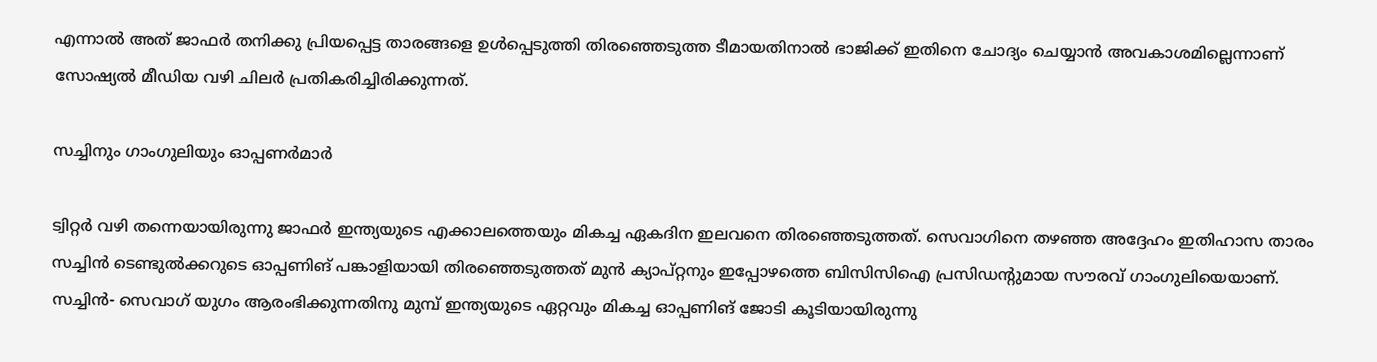എന്നാല്‍ അത് ജാഫര്‍ തനിക്കു പ്രിയപ്പെട്ട താരങ്ങളെ ഉള്‍പ്പെടുത്തി തിരഞ്ഞെടുത്ത ടീമായതിനാല്‍ ഭാജിക്ക് ഇതിനെ ചോദ്യം ചെയ്യാന്‍ അവകാശമില്ലെന്നാണ് സോഷ്യല്‍ മീഡിയ വഴി ചിലര്‍ പ്രതികരിച്ചിരിക്കുന്നത്.

സച്ചിനും ഗാംഗുലിയും ഓപ്പണര്‍മാര്‍

ട്വിറ്റര്‍ വഴി തന്നെയായിരുന്നു ജാഫര്‍ ഇന്ത്യയുടെ എക്കാലത്തെയും മികച്ച ഏകദിന ഇലവനെ തിരഞ്ഞെടുത്തത്. സെവാഗിനെ തഴഞ്ഞ അദ്ദേഹം ഇതിഹാസ താരം സച്ചിന്‍ ടെണ്ടുല്‍ക്കറുടെ ഓപ്പണിങ് പങ്കാളിയായി തിരഞ്ഞെടുത്തത് മുന്‍ ക്യാപ്റ്റനും ഇപ്പോഴത്തെ ബിസിസിഐ പ്രസിഡന്റുമായ സൗരവ് ഗാംഗുലിയെയാണ്. സച്ചിന്‍- സെവാഗ് യുഗം ആരംഭിക്കുന്നതിനു മുമ്പ് ഇന്ത്യയുടെ ഏറ്റവും മികച്ച ഓപ്പണിങ് ജോടി കൂടിയായിരുന്നു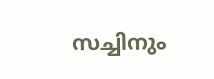സച്ചിനും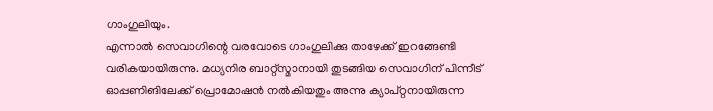ഗാംഗുലിയും.
എന്നാല്‍ സെവാഗിന്റെ വരവോടെ ഗാംഗുലിക്കു താഴേക്ക് ഇറങ്ങേണ്ടി വരികയായിരുന്നു. മധ്യനിര ബാറ്റ്‌സ്മാനായി തുടങ്ങിയ സെവാഗിന് പിന്നീട് ഓപ്പണിങിലേക്ക് പ്രൊമോഷന്‍ നല്‍കിയതും അന്നു ക്യാപ്റ്റനായിരുന്ന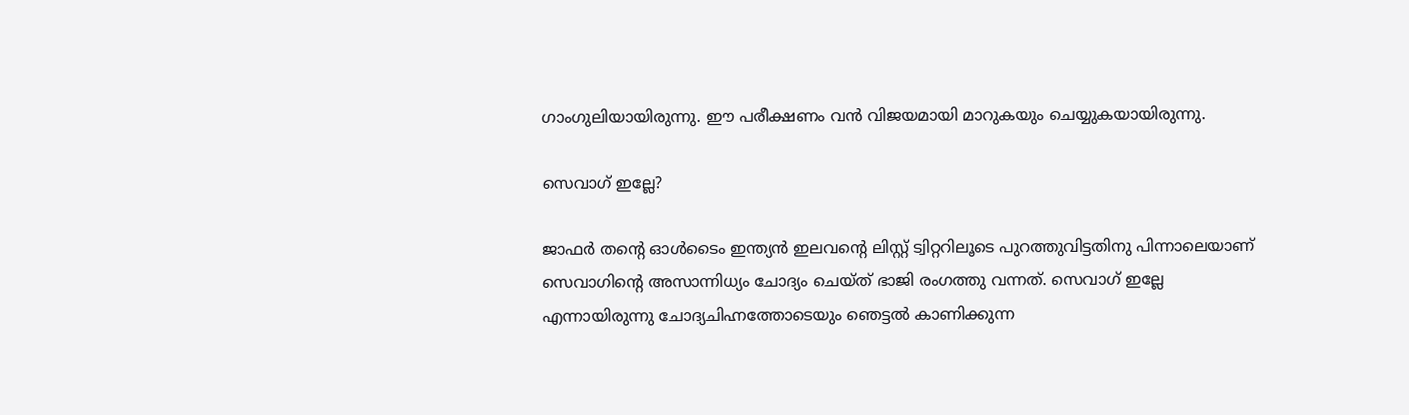ഗാംഗുലിയായിരുന്നു. ഈ പരീക്ഷണം വന്‍ വിജയമായി മാറുകയും ചെയ്യുകയായിരുന്നു.

സെവാഗ് ഇല്ലേ?

ജാഫര്‍ തന്റെ ഓള്‍ടൈം ഇന്ത്യന്‍ ഇലവന്റെ ലിസ്റ്റ് ട്വിറ്ററിലൂടെ പുറത്തുവിട്ടതിനു പിന്നാലെയാണ് സെവാഗിന്റെ അസാന്നിധ്യം ചോദ്യം ചെയ്ത് ഭാജി രംഗത്തു വന്നത്. സെവാഗ് ഇല്ലേ എന്നായിരുന്നു ചോദ്യചിഹ്നത്തോടെയും ഞെട്ടല്‍ കാണിക്കുന്ന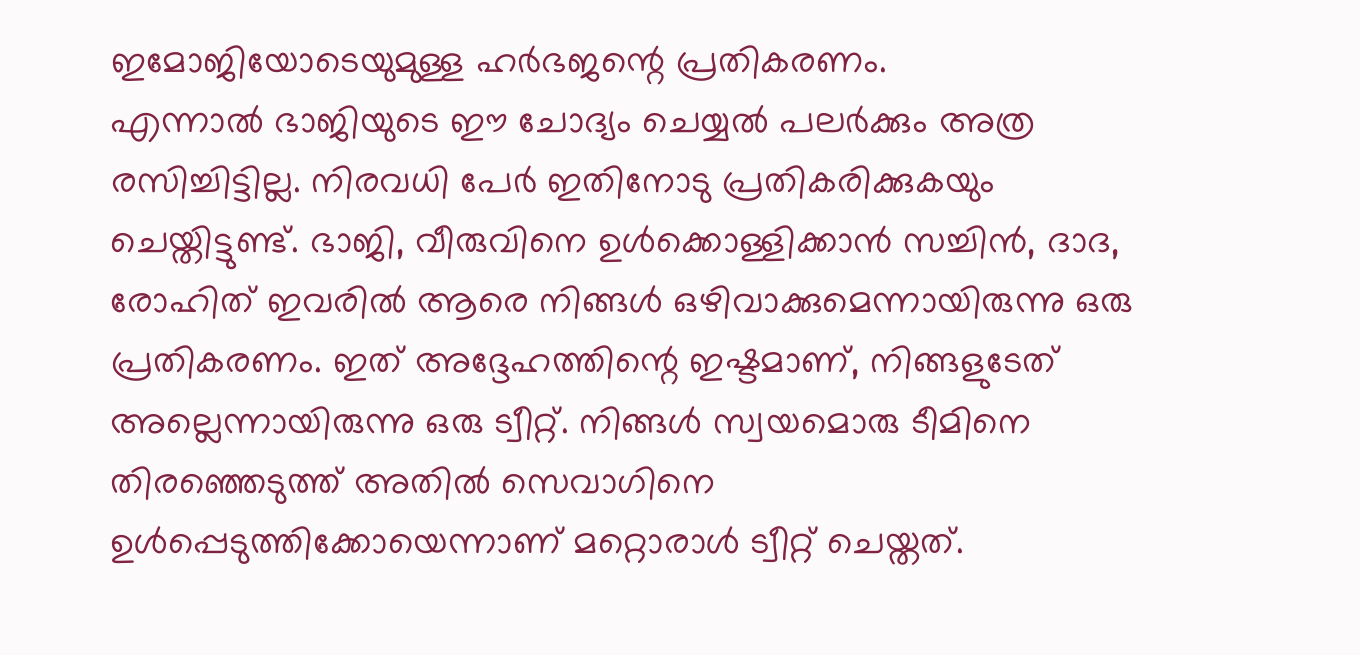ഇമോജിയോടെയുമുള്ള ഹര്‍ഭജന്റെ പ്രതികരണം.
എന്നാല്‍ ഭാജിയുടെ ഈ ചോദ്യം ചെയ്യല്‍ പലര്‍ക്കും അത്ര രസിച്ചിട്ടില്ല. നിരവധി പേര്‍ ഇതിനോടു പ്രതികരിക്കുകയും ചെയ്തിട്ടുണ്ട്. ഭാജി, വീരുവിനെ ഉള്‍ക്കൊള്ളിക്കാന്‍ സച്ചിന്‍, ദാദ, രോഹിത് ഇവരില്‍ ആരെ നിങ്ങള്‍ ഒഴിവാക്കുമെന്നായിരുന്നു ഒരു പ്രതികരണം. ഇത് അദ്ദേഹത്തിന്റെ ഇഷ്ടമാണ്, നിങ്ങളുടേത് അല്ലെന്നായിരുന്നു ഒരു ട്വീറ്റ്. നിങ്ങള്‍ സ്വയമൊരു ടീമിനെ തിരഞ്ഞെടുത്ത് അതില്‍ സെവാഗിനെ ഉള്‍പ്പെടുത്തിക്കോയെന്നാണ് മറ്റൊരാള്‍ ട്വീറ്റ് ചെയ്തത്.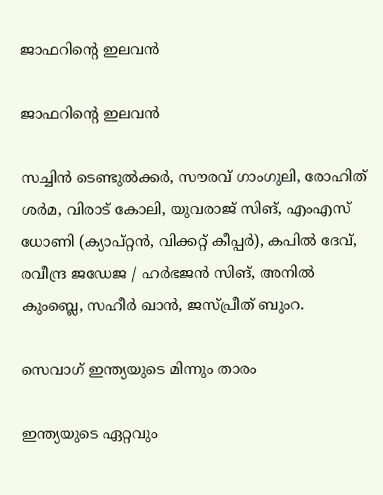ജാഫറിന്റെ ഇലവന്‍

ജാഫറിന്റെ ഇലവന്‍

സച്ചിന്‍ ടെണ്ടുല്‍ക്കര്‍, സൗരവ് ഗാംഗുലി, രോഹിത് ശര്‍മ, വിരാട് കോലി, യുവരാജ് സിങ്, എംഎസ് ധോണി (ക്യാപ്റ്റന്‍, വിക്കറ്റ് കീപ്പര്‍), കപില്‍ ദേവ്, രവീന്ദ്ര ജഡേജ / ഹര്‍ഭജന്‍ സിങ്, അനില്‍ കുംബ്ലെ, സഹീര്‍ ഖാന്‍, ജസ്പ്രീത് ബുംറ.

സെവാഗ് ഇന്ത്യയുടെ മിന്നും താരം

ഇന്ത്യയുടെ ഏറ്റവും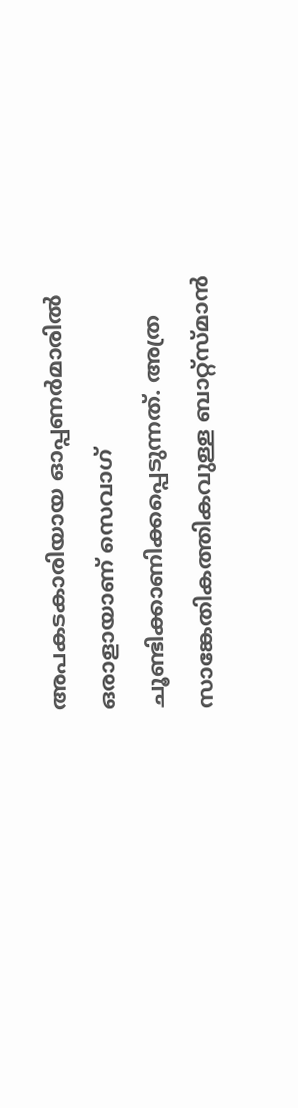അപകടകാരിയായ ഓപ്പണര്‍മാരില്‍ ഒരാളായാണ് സെവാഗ് ചൂണ്ടിക്കാണിക്കപ്പെടുന്നത്. അത്ര സാങ്കേതികത്തികവുള്ള ബാറ്റ്‌സ്മാന്‍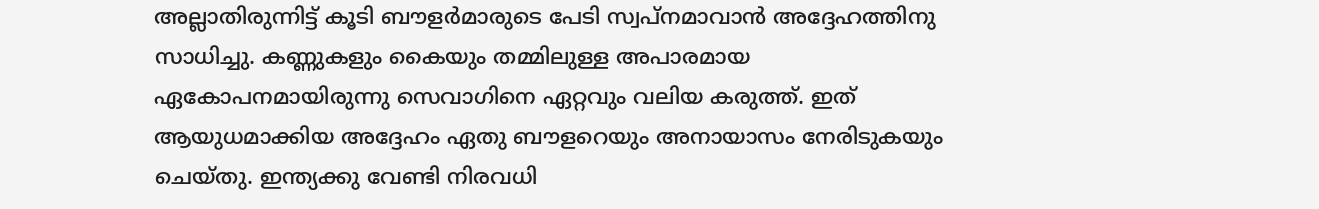അല്ലാതിരുന്നിട്ട് കൂടി ബൗളര്‍മാരുടെ പേടി സ്വപ്‌നമാവാന്‍ അദ്ദേഹത്തിനു സാധിച്ചു. കണ്ണുകളും കൈയും തമ്മിലുള്ള അപാരമായ ഏകോപനമായിരുന്നു സെവാഗിനെ ഏറ്റവും വലിയ കരുത്ത്. ഇത് ആയുധമാക്കിയ അദ്ദേഹം ഏതു ബൗളറെയും അനായാസം നേരിടുകയും ചെയ്തു. ഇന്ത്യക്കു വേണ്ടി നിരവധി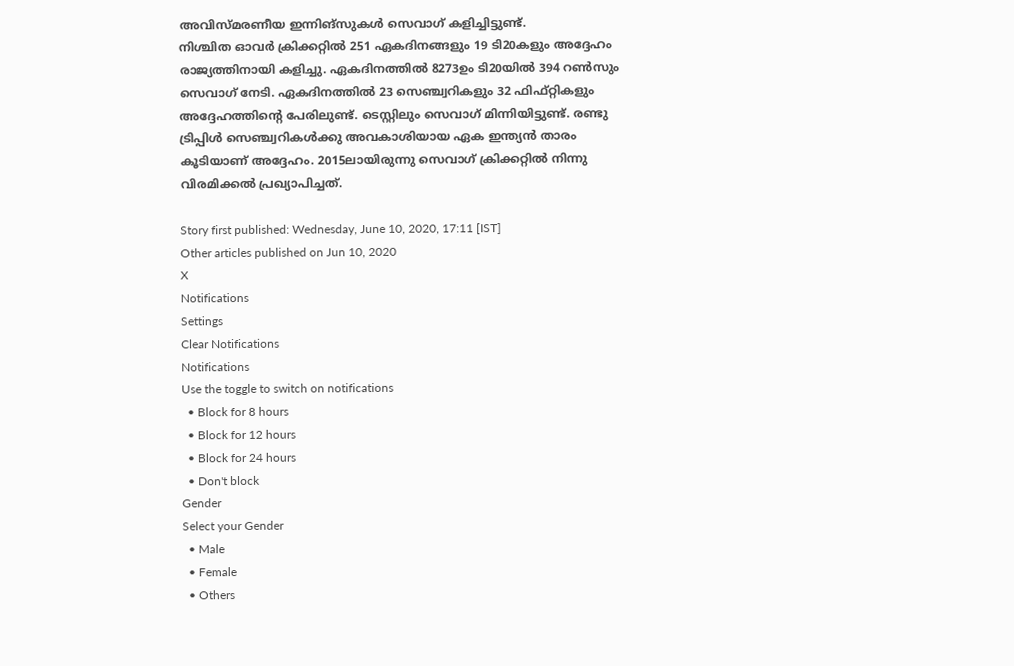അവിസ്മരണീയ ഇന്നിങ്‌സുകള്‍ സെവാഗ് കളിച്ചിട്ടുണ്ട്.
നിശ്ചിത ഓവര്‍ ക്രിക്കറ്റില്‍ 251 ഏകദിനങ്ങളും 19 ടി20കളും അദ്ദേഹം രാജ്യത്തിനായി കളിച്ചു. ഏകദിനത്തില്‍ 8273ഉം ടി20യില്‍ 394 റണ്‍സും സെവാഗ് നേടി. ഏകദിനത്തില്‍ 23 സെഞ്ച്വറികളും 32 ഫിഫ്റ്റികളും അദ്ദേഹത്തിന്റെ പേരിലുണ്ട്. ടെസ്റ്റിലും സെവാഗ് മിന്നിയിട്ടുണ്ട്. രണ്ടു ട്രിപ്പിള്‍ സെഞ്ച്വറികള്‍ക്കു അവകാശിയായ ഏക ഇന്ത്യന്‍ താരം കൂടിയാണ് അദ്ദേഹം. 2015ലായിരുന്നു സെവാഗ് ക്രിക്കറ്റില്‍ നിന്നു വിരമിക്കല്‍ പ്രഖ്യാപിച്ചത്.

Story first published: Wednesday, June 10, 2020, 17:11 [IST]
Other articles published on Jun 10, 2020
X
Notifications
Settings
Clear Notifications
Notifications
Use the toggle to switch on notifications
  • Block for 8 hours
  • Block for 12 hours
  • Block for 24 hours
  • Don't block
Gender
Select your Gender
  • Male
  • Female
  • Others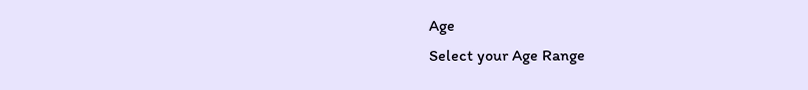Age
Select your Age Range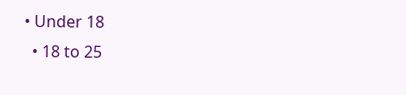• Under 18
  • 18 to 25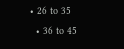• 26 to 35
  • 36 to 45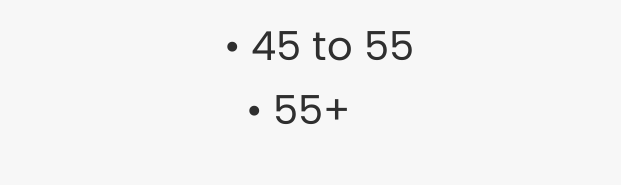• 45 to 55
  • 55+